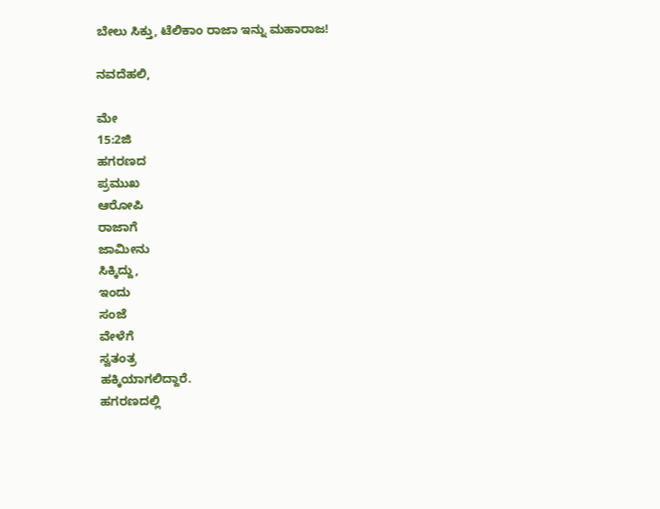ಬೇಲು ಸಿಕ್ತು, ಟೆಲಿಕಾಂ ರಾಜಾ ಇನ್ನು ಮಹಾರಾಜ!

ನವದೆಹಲಿ,

ಮೇ
15:2ಜಿ
ಹಗರಣದ
ಪ್ರಮುಖ
ಆರೋಪಿ
ರಾಜಾಗೆ
ಜಾಮೀನು
ಸಿಕ್ಕಿದ್ದು,
ಇಂದು
ಸಂಜೆ
ವೇಳೆಗೆ
ಸ್ವತಂತ್ರ
ಹಕ್ಕಿಯಾಗಲಿದ್ದಾರೆ.
ಹಗರಣದಲ್ಲಿ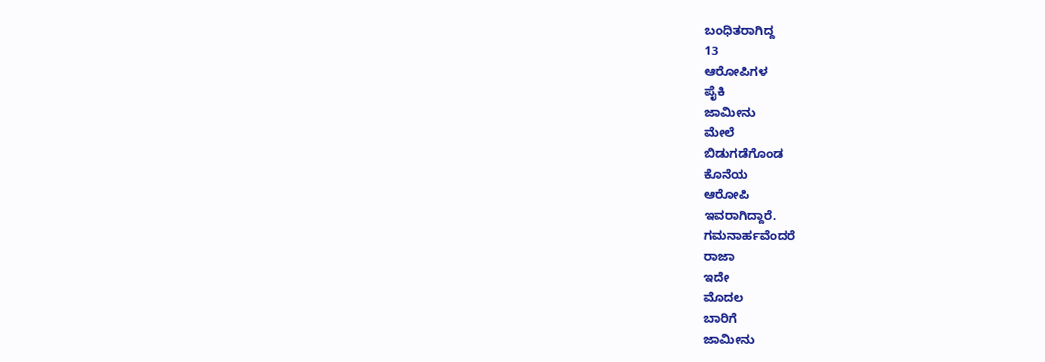ಬಂಧಿತರಾಗಿದ್ದ
13
ಆರೋಪಿಗಳ
ಪೈಕಿ
ಜಾಮೀನು
ಮೇಲೆ
ಬಿಡುಗಡೆಗೊಂಡ
ಕೊನೆಯ
ಆರೋಪಿ
ಇವರಾಗಿದ್ದಾರೆ.
ಗಮನಾರ್ಹವೆಂದರೆ
ರಾಜಾ
ಇದೇ
ಮೊದಲ
ಬಾರಿಗೆ
ಜಾಮೀನು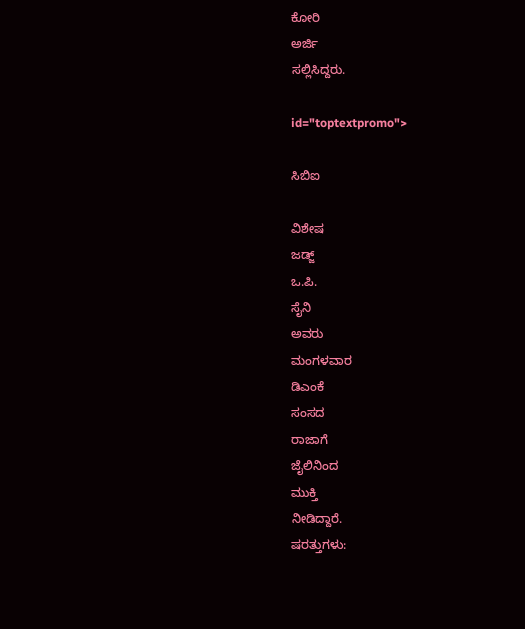ಕೋರಿ
ಅರ್ಜಿ
ಸಲ್ಲಿಸಿದ್ದರು.

id="toptextpromo">

ಸಿಬಿಐ

ವಿಶೇಷ
ಜಡ್ಜ್
ಒ.ಪಿ.
ಸೈನಿ
ಅವರು
ಮಂಗಳವಾರ
ಡಿಎಂಕೆ
ಸಂಸದ
ರಾಜಾಗೆ
ಜೈಲಿನಿಂದ
ಮುಕ್ತಿ
ನೀಡಿದ್ದಾರೆ.
ಷರತ್ತುಗಳು: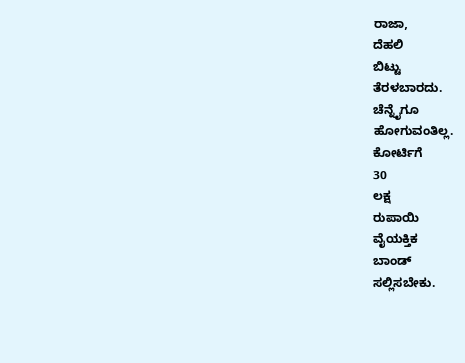ರಾಜಾ,
ದೆಹಲಿ
ಬಿಟ್ಟು
ತೆರಳಬಾರದು.
ಚೆನ್ನೈಗೂ
ಹೋಗುವಂತಿಲ್ಲ.
ಕೋರ್ಟಿಗೆ
30
ಲಕ್ಷ
ರುಪಾಯಿ
ವೈಯಕ್ತಿಕ
ಬಾಂಡ್
ಸಲ್ಲಿಸಬೇಕು.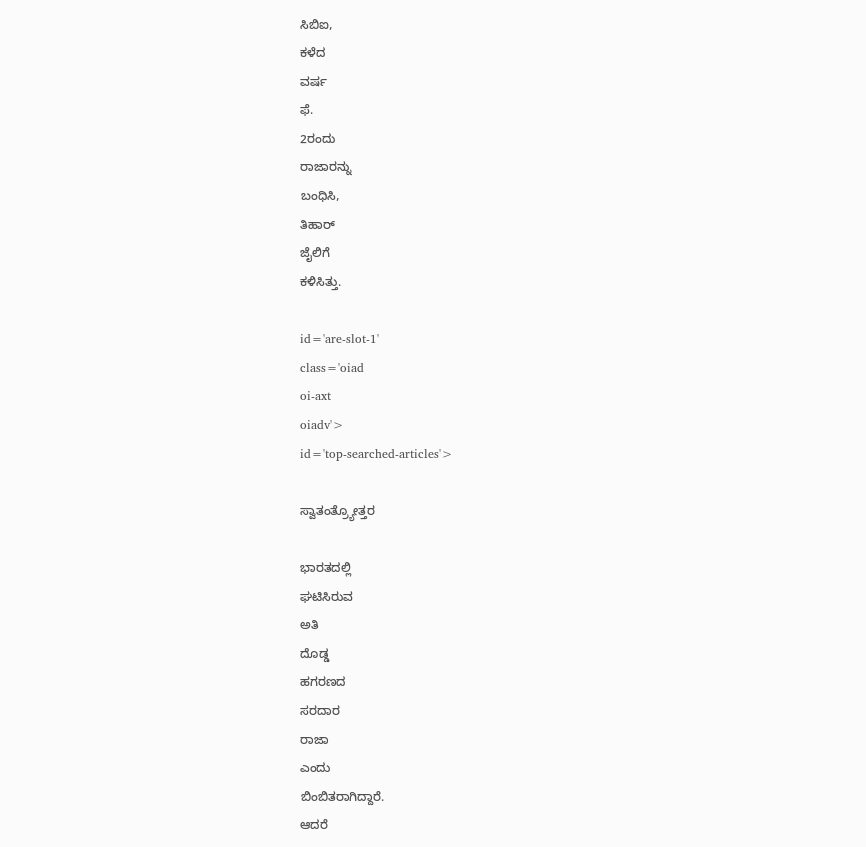ಸಿಬಿಐ,
ಕಳೆದ
ವರ್ಷ
ಫೆ.
2ರಂದು
ರಾಜಾರನ್ನು
ಬಂಧಿಸಿ,
ತಿಹಾರ್
ಜೈಲಿಗೆ
ಕಳಿಸಿತ್ತು.

id='are-slot-1'
class='oiad
oi-axt
oiadv'>
id='top-searched-articles'>

ಸ್ವಾತಂತ್ರ್ಯೋತ್ತರ

ಭಾರತದಲ್ಲಿ
ಘಟಿಸಿರುವ
ಅತಿ
ದೊಡ್ಡ
ಹಗರಣದ
ಸರದಾರ
ರಾಜಾ
ಎಂದು
ಬಿಂಬಿತರಾಗಿದ್ದಾರೆ.
ಆದರೆ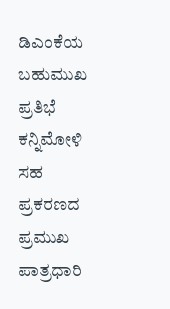ಡಿಎಂಕೆಯ
ಬಹುಮುಖ
ಪ್ರತಿಭೆ
ಕನ್ನಿಮೋಳಿ
ಸಹ
ಪ್ರಕರಣದ
ಪ್ರಮುಖ
ಪಾತ್ರಧಾರಿ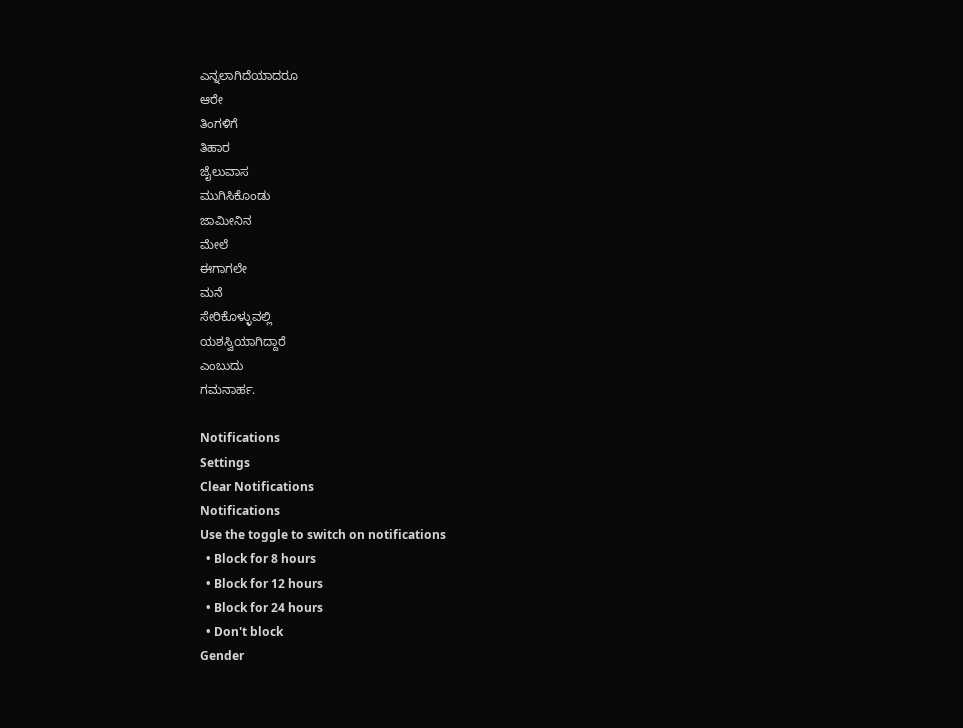ಎನ್ನಲಾಗಿದೆಯಾದರೂ
ಆರೇ
ತಿಂಗಳಿಗೆ
ತಿಹಾರ
ಜೈಲುವಾಸ
ಮುಗಿಸಿಕೊಂಡು
ಜಾಮೀನಿನ
ಮೇಲೆ
ಈಗಾಗಲೇ
ಮನೆ
ಸೇರಿಕೊಳ್ಳುವಲ್ಲಿ
ಯಶಸ್ವಿಯಾಗಿದ್ದಾರೆ
ಎಂಬುದು
ಗಮನಾರ್ಹ.

Notifications
Settings
Clear Notifications
Notifications
Use the toggle to switch on notifications
  • Block for 8 hours
  • Block for 12 hours
  • Block for 24 hours
  • Don't block
Gender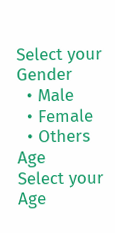Select your Gender
  • Male
  • Female
  • Others
Age
Select your Age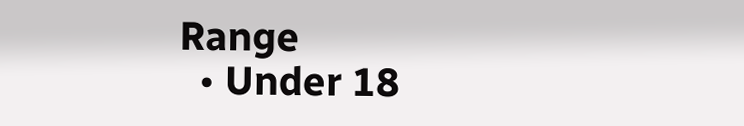Range
  • Under 18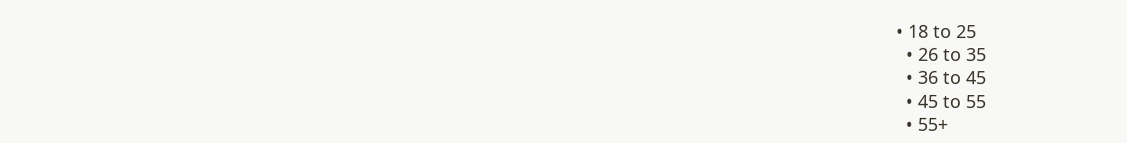• 18 to 25
  • 26 to 35
  • 36 to 45
  • 45 to 55
  • 55+